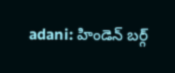adani: హిండెన్ బర్గ్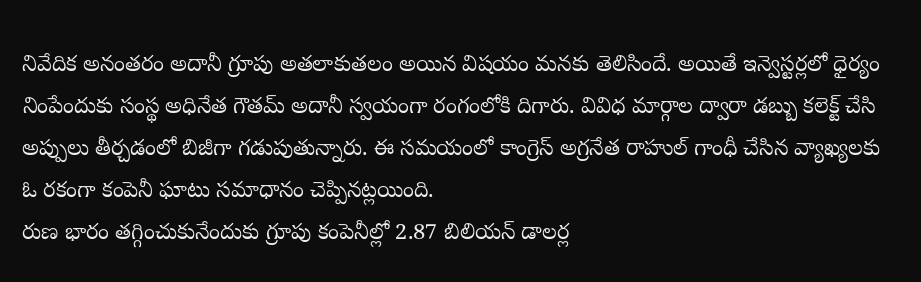నివేదిక అనంతరం అదానీ గ్రూపు అతలాకుతలం అయిన విషయం మనకు తెలిసిందే. అయితే ఇన్వెస్టర్లలో ధైర్యం నింపేందుకు సంస్థ అధినేత గౌతమ్ అదానీ స్వయంగా రంగంలోకి దిగారు. వివిధ మార్గాల ద్వారా డబ్బు కలెక్ట్ చేసి అప్పులు తీర్చడంలో బిజీగా గడుపుతున్నారు. ఈ సమయంలో కాంగ్రెస్ అగ్రనేత రాహుల్ గాంధీ చేసిన వ్యాఖ్యలకు ఓ రకంగా కంపెనీ ఘాటు సమాధానం చెప్పినట్లయింది.
రుణ భారం తగ్గించుకునేందుకు గ్రూపు కంపెనీల్లో 2.87 బిలియన్ డాలర్ల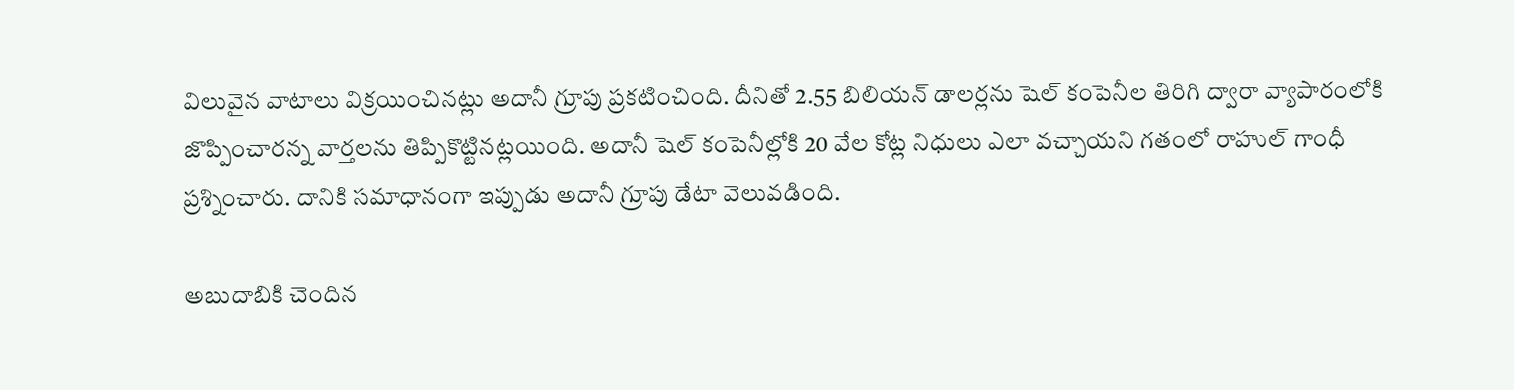విలువైన వాటాలు విక్రయించినట్లు అదానీ గ్రూపు ప్రకటించింది. దీనితో 2.55 బిలియన్ డాలర్లను షెల్ కంపెనీల తిరిగి ద్వారా వ్యాపారంలోకి జొప్పించారన్న వార్తలను తిప్పికొట్టినట్లయింది. అదానీ షెల్ కంపెనీల్లోకి 20 వేల కోట్ల నిధులు ఎలా వచ్చాయని గతంలో రాహుల్ గాంధీ ప్రశ్నించారు. దానికి సమాధానంగా ఇప్పుడు అదానీ గ్రూపు డేటా వెలువడింది.

అబుదాబికి చెందిన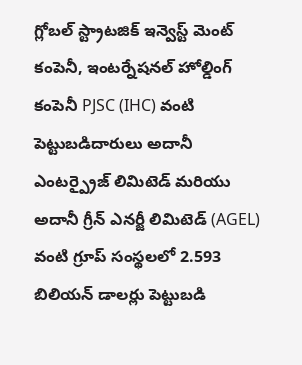గ్లోబల్ స్ట్రాటజిక్ ఇన్వెస్ట్ మెంట్ కంపెనీ, ఇంటర్నేషనల్ హోల్డింగ్ కంపెనీ PJSC (IHC) వంటి పెట్టుబడిదారులు అదానీ ఎంటర్ప్రైజ్ లిమిటెడ్ మరియు అదానీ గ్రీన్ ఎనర్జీ లిమిటెడ్ (AGEL) వంటి గ్రూప్ సంస్థలలో 2.593 బిలియన్ డాలర్లు పెట్టుబడి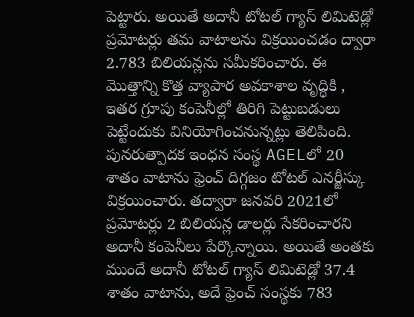పెట్టారు. అయితే అదానీ టోటల్ గ్యాస్ లిమిటెడ్లో ప్రమోటర్లు తమ వాటాలను విక్రయించడం ద్వారా 2.783 బిలియన్లను సమీకరించారు. ఈ మొత్తాన్ని కొత్త వ్యాపార అవకాశాల వృద్ధికి , ఇతర గ్రూపు కంపెనీల్లో తిరిగి పెట్టుబడులు పెట్టేందుకు వినియోగించనున్నట్లు తెలిపింది.
పునరుత్పాదక ఇంధన సంస్థ AGELలో 20 శాతం వాటాను ఫ్రెంచ్ దిగ్గజం టోటల్ ఎనర్జీస్కు విక్రయించారు. తద్వారా జనవరి 2021లో ప్రమోటర్లు 2 బిలియన్ల డాలర్లు సేకరించారని అదానీ కంపెనీలు పేర్కొన్నాయి. అయితే అంతకు ముందే అదానీ టోటల్ గ్యాస్ లిమిటెడ్లో 37.4 శాతం వాటాను, అదే ఫ్రెంచ్ సంస్థకు 783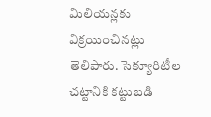మిలియన్లకు విక్రయించినట్లు తెలిపారు. సెక్యూరిటీల చట్టానికి కట్టుబడి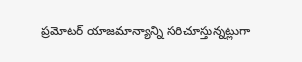ప్రమోటర్ యాజమాన్యాన్ని సరిచూస్తున్నట్లుగా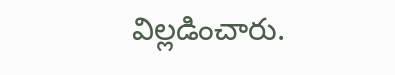విల్లడించారు.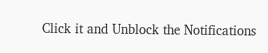Click it and Unblock the Notifications